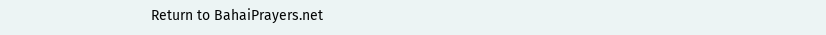Return to BahaiPrayers.net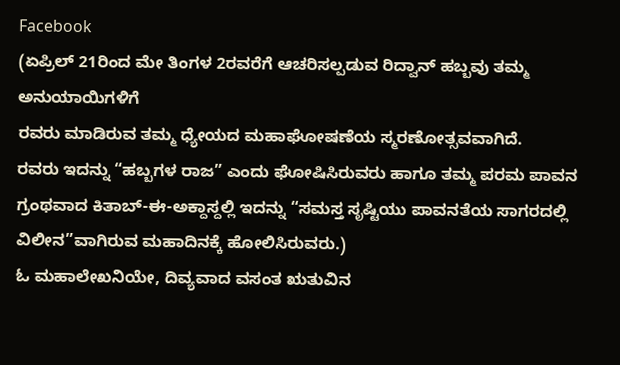Facebook
(ಏಪ್ರಿಲ್ 21ರಿಂದ ಮೇ ತಿಂಗಳ 2ರವರೆಗೆ ಆಚರಿಸಲ್ಪಡುವ ರಿದ್ವಾನ್ ಹಬ್ಬವು ತಮ್ಮ ಅನುಯಾಯಿಗಳಿಗೆ
ರವರು ಮಾಡಿರುವ ತಮ್ಮ ಧ್ಯೇಯದ ಮಹಾಘೋಷಣೆಯ ಸ್ಮರಣೋತ್ಸವವಾಗಿದೆ.
ರವರು ಇದನ್ನು “ಹಬ್ಬಗಳ ರಾಜ” ಎಂದು ಘೋಷಿಸಿರುವರು ಹಾಗೂ ತಮ್ಮ ಪರಮ ಪಾವನ ಗ್ರಂಥವಾದ ಕಿತಾಬ್-ಈ-ಅಕ್ದಾಸ್ದಲ್ಲಿ ಇದನ್ನು “ಸಮಸ್ತ ಸೃಷ್ಟಿಯು ಪಾವನತೆಯ ಸಾಗರದಲ್ಲಿ ವಿಲೀನ”ವಾಗಿರುವ ಮಹಾದಿನಕ್ಕೆ ಹೋಲಿಸಿರುವರು.)
ಓ ಮಹಾಲೇಖನಿಯೇ, ದಿವ್ಯವಾದ ವಸಂತ ಋತುವಿನ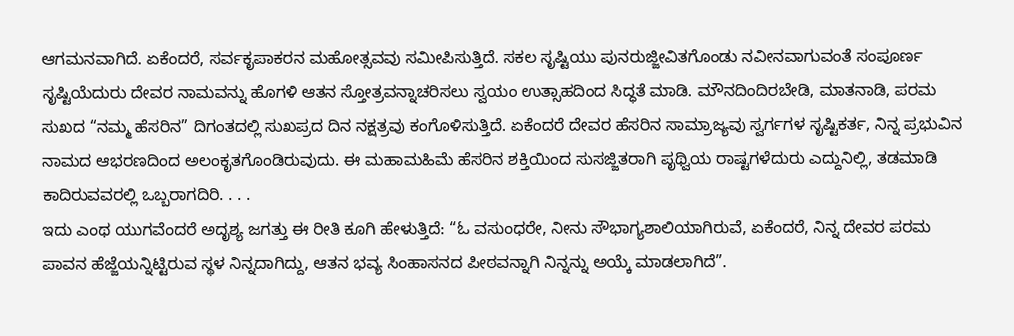ಆಗಮನವಾಗಿದೆ. ಏಕೆಂದರೆ, ಸರ್ವಕೃಪಾಕರನ ಮಹೋತ್ಸವವು ಸಮೀಪಿಸುತ್ತಿದೆ. ಸಕಲ ಸೃಷ್ಟಿಯು ಪುನರುಜ್ಜೀವಿತಗೊಂಡು ನವೀನವಾಗುವಂತೆ ಸಂಪೂರ್ಣ ಸೃಷ್ಟಿಯೆದುರು ದೇವರ ನಾಮವನ್ನು ಹೊಗಳಿ ಆತನ ಸ್ತೋತ್ರವನ್ನಾಚರಿಸಲು ಸ್ವಯಂ ಉತ್ಸಾಹದಿಂದ ಸಿದ್ಧತೆ ಮಾಡಿ. ಮೌನದಿಂದಿರಬೇಡಿ, ಮಾತನಾಡಿ, ಪರಮ ಸುಖದ “ನಮ್ಮ ಹೆಸರಿನ” ದಿಗಂತದಲ್ಲಿ ಸುಖಪ್ರದ ದಿನ ನಕ್ಷತ್ರವು ಕಂಗೊಳಿಸುತ್ತಿದೆ. ಏಕೆಂದರೆ ದೇವರ ಹೆಸರಿನ ಸಾಮ್ರಾಜ್ಯವು ಸ್ವರ್ಗಗಳ ಸೃಷ್ಟಿಕರ್ತ, ನಿನ್ನ ಪ್ರಭುವಿನ ನಾಮದ ಆಭರಣದಿಂದ ಅಲಂಕೃತಗೊಂಡಿರುವುದು. ಈ ಮಹಾಮಹಿಮೆ ಹೆಸರಿನ ಶಕ್ತಿಯಿಂದ ಸುಸಜ್ಜಿತರಾಗಿ ಪೃಥ್ವಿಯ ರಾಷ್ಟಗಳೆದುರು ಎದ್ದುನಿಲ್ಲಿ, ತಡಮಾಡಿ ಕಾದಿರುವವರಲ್ಲಿ ಒಬ್ಬರಾಗದಿರಿ. . . .
ಇದು ಎಂಥ ಯುಗವೆಂದರೆ ಅದೃಶ್ಯ ಜಗತ್ತು ಈ ರೀತಿ ಕೂಗಿ ಹೇಳುತ್ತಿದೆ: “ಓ ವಸುಂಧರೇ, ನೀನು ಸೌಭಾಗ್ಯಶಾಲಿಯಾಗಿರುವೆ, ಏಕೆಂದರೆ, ನಿನ್ನ ದೇವರ ಪರಮ ಪಾವನ ಹೆಜ್ಜೆಯನ್ನಿಟ್ಟಿರುವ ಸ್ಥಳ ನಿನ್ನದಾಗಿದ್ದು, ಆತನ ಭವ್ಯ ಸಿಂಹಾಸನದ ಪೀಠವನ್ನಾಗಿ ನಿನ್ನನ್ನು ಅಯ್ಕೆ ಮಾಡಲಾಗಿದೆ”.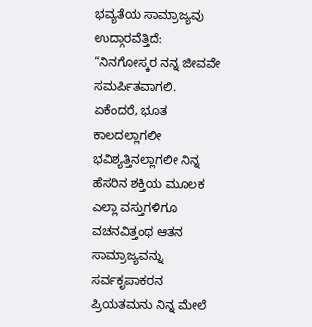ಭವ್ಯತೆಯ ಸಾಮ್ರಾಜ್ಯವು ಉದ್ಗಾರವೆತ್ತಿದೆ: “ನಿನಗೋಸ್ಕರ ನನ್ನ ಜೀವವೇ ಸಮರ್ಪಿತವಾಗಲಿ. ಏಕೆಂದರೆ, ಭೂತ ಕಾಲದಲ್ಲಾಗಲೀ ಭವಿಶ್ಯತ್ತಿನಲ್ಲಾಗಲೀ ನಿನ್ನ ಹೆಸರಿನ ಶಕ್ತಿಯ ಮೂಲಕ ಎಲ್ಲಾ ವಸ್ತುಗಳಿಗೂ ವಚನವಿತ್ತಂಥ ಆತನ ಸಾಮ್ರಾಜ್ಯವನ್ನು ಸರ್ವಕೃಪಾಕರನ ಪ್ರಿಯತಮನು ನಿನ್ನ ಮೇಲೆ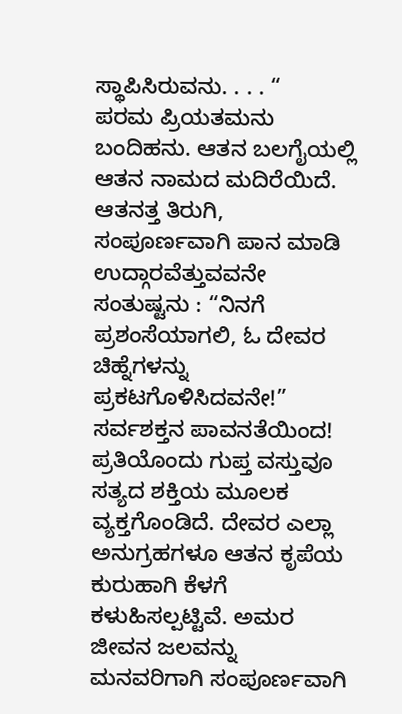ಸ್ಥಾಪಿಸಿರುವನು. . . . “
ಪರಮ ಪ್ರಿಯತಮನು ಬಂದಿಹನು. ಆತನ ಬಲಗೈಯಲ್ಲಿ ಆತನ ನಾಮದ ಮದಿರೆಯಿದೆ. ಆತನತ್ತ ತಿರುಗಿ, ಸಂಪೂರ್ಣವಾಗಿ ಪಾನ ಮಾಡಿ ಉದ್ಗಾರವೆತ್ತುವವನೇ ಸಂತುಷ್ಟನು : “ನಿನಗೆ ಪ್ರಶಂಸೆಯಾಗಲಿ, ಓ ದೇವರ ಚಿಹ್ನೆಗಳನ್ನು ಪ್ರಕಟಗೊಳಿಸಿದವನೇ!” ಸರ್ವಶಕ್ತನ ಪಾವನತೆಯಿಂದ! ಪ್ರತಿಯೊಂದು ಗುಪ್ತ ವಸ್ತುವೂ ಸತ್ಯದ ಶಕ್ತಿಯ ಮೂಲಕ ವ್ಯಕ್ತಗೊಂಡಿದೆ. ದೇವರ ಎಲ್ಲಾ ಅನುಗ್ರಹಗಳೂ ಆತನ ಕೃಪೆಯ ಕುರುಹಾಗಿ ಕೆಳಗೆ ಕಳುಹಿಸಲ್ಪಟ್ಟಿವೆ. ಅಮರ ಜೀವನ ಜಲವನ್ನು ಮನವರಿಗಾಗಿ ಸಂಪೂರ್ಣವಾಗಿ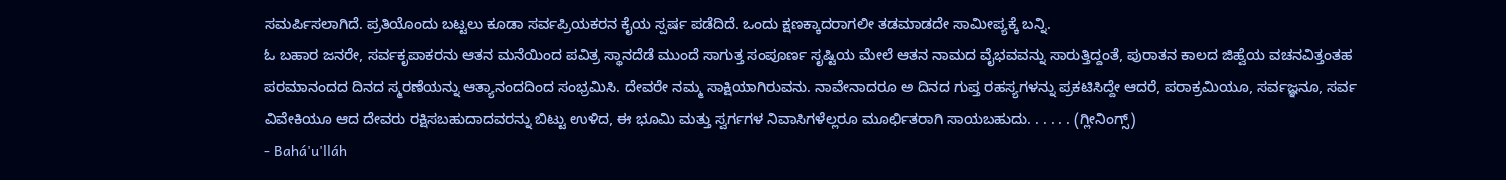ಸಮರ್ಪಿಸಲಾಗಿದೆ. ಪ್ರತಿಯೊಂದು ಬಟ್ಟಲು ಕೂಡಾ ಸರ್ವಪ್ರಿಯಕರನ ಕೈಯ ಸ್ಪರ್ಷ ಪಡೆದಿದೆ. ಒಂದು ಕ್ಷಣಕ್ಕಾದರಾಗಲೀ ತಡಮಾಡದೇ ಸಾಮೀಪ್ಯಕ್ಕೆ ಬನ್ನಿ.
ಓ ಬಹಾರ ಜನರೇ, ಸರ್ವಕೃಪಾಕರನು ಆತನ ಮನೆಯಿಂದ ಪವಿತ್ರ ಸ್ಥಾನದೆಡೆ ಮುಂದೆ ಸಾಗುತ್ತ ಸಂಪೂರ್ಣ ಸೃಷ್ಟಿಯ ಮೇಲೆ ಆತನ ನಾಮದ ವೈಭವವನ್ನು ಸಾರುತ್ತಿದ್ದಂತೆ, ಪುರಾತನ ಕಾಲದ ಜಿಹ್ವೆಯ ವಚನವಿತ್ತಂತಹ ಪರಮಾನಂದದ ದಿನದ ಸ್ಮರಣೆಯನ್ನು ಆತ್ಯಾನಂದದಿಂದ ಸಂಭ್ರಮಿಸಿ. ದೇವರೇ ನಮ್ಮ ಸಾಕ್ಷಿಯಾಗಿರುವನು. ನಾವೇನಾದರೂ ಅ ದಿನದ ಗುಪ್ತ ರಹಸ್ಯಗಳನ್ನು ಪ್ರಕಟಿಸಿದ್ದೇ ಆದರೆ, ಪರಾಕ್ರಮಿಯೂ, ಸರ್ವಜ್ಞನೂ, ಸರ್ವ ವಿವೇಕಿಯೂ ಆದ ದೇವರು ರಕ್ಷಿಸಬಹುದಾದವರನ್ನು ಬಿಟ್ಟು ಉಳಿದ, ಈ ಭೂಮಿ ಮತ್ತು ಸ್ವರ್ಗಗಳ ನಿವಾಸಿಗಳೆಲ್ಲರೂ ಮೂರ್ಛಿತರಾಗಿ ಸಾಯಬಹುದು. . . . . . (ಗ್ಲೀನಿಂಗ್ಸ್)
- Bahá'u'lláh